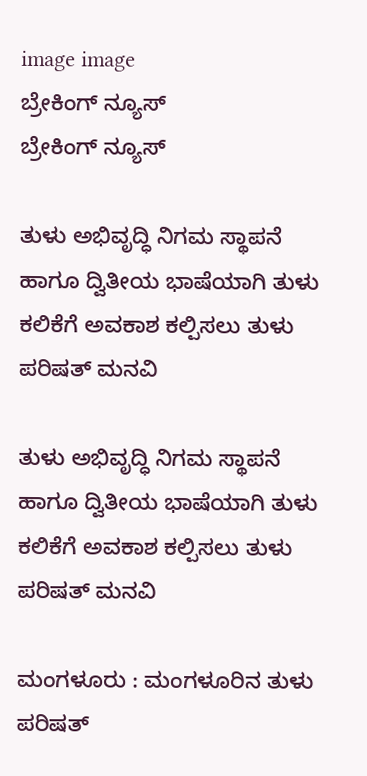image image
ಬ್ರೇಕಿಂಗ್ ನ್ಯೂಸ್
ಬ್ರೇಕಿಂಗ್ ನ್ಯೂಸ್

ತುಳು ಅಭಿವೃದ್ಧಿ ನಿಗಮ ಸ್ಥಾಪನೆ ಹಾಗೂ ದ್ವಿತೀಯ ಭಾಷೆಯಾಗಿ ತುಳು ಕಲಿಕೆಗೆ ಅವಕಾಶ ಕಲ್ಪಿಸಲು ತುಳು ಪರಿಷತ್ ಮನವಿ

ತುಳು ಅಭಿವೃದ್ಧಿ ನಿಗಮ ಸ್ಥಾಪನೆ ಹಾಗೂ ದ್ವಿತೀಯ ಭಾಷೆಯಾಗಿ ತುಳು ಕಲಿಕೆಗೆ ಅವಕಾಶ ಕಲ್ಪಿಸಲು ತುಳು ಪರಿಷತ್ ಮನವಿ

ಮಂಗಳೂರು : ಮಂಗಳೂರಿನ ತುಳು ಪರಿಷತ್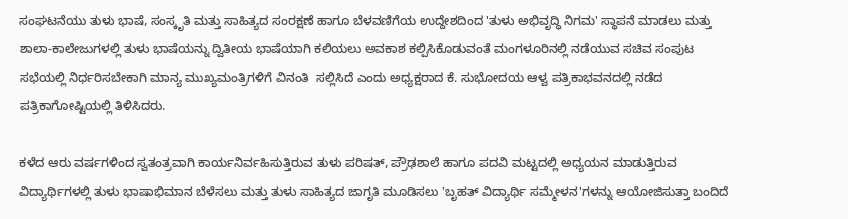ಸಂಘಟನೆಯು ತುಳು ಭಾಷೆ, ಸಂಸ್ಕೃತಿ ಮತ್ತು ಸಾಹಿತ್ಯದ ಸಂರಕ್ಷಣೆ ಹಾಗೂ ಬೆಳವಣಿಗೆಯ ಉದ್ದೇಶದಿಂದ 'ತುಳು ಅಭಿವೃದ್ಧಿ ನಿಗಮ' ಸ್ಥಾಪನೆ ಮಾಡಲು ಮತ್ತು ಶಾಲಾ-ಕಾಲೇಜುಗಳಲ್ಲಿ ತುಳು ಭಾಷೆಯನ್ನು ದ್ವಿತೀಯ ಭಾಷೆಯಾಗಿ ಕಲಿಯಲು ಅವಕಾಶ ಕಲ್ಪಿಸಿಕೊಡುವಂತೆ ಮಂಗಳೂರಿನಲ್ಲಿ ನಡೆಯುವ ಸಚಿವ ಸಂಪುಟ ಸಭೆಯಲ್ಲಿ ನಿರ್ಧರಿಸಬೇಕಾಗಿ ಮಾನ್ಯ ಮುಖ್ಯಮಂತ್ರಿಗಳಿಗೆ ವಿನಂತಿ  ಸಲ್ಲಿಸಿದೆ ಎಂದು ಅಧ್ಯಕ್ಷರಾದ ಕೆ. ಸುಭೋದಯ ಆಳ್ವ ಪತ್ರಿಕಾಭವನದಲ್ಲಿ ನಡೆದ ಪತ್ರಿಕಾಗೋಷ್ಟಿಯಲ್ಲಿ ತಿಳಿಸಿದರು.

ಕಳೆದ ಆರು ವರ್ಷಗಳಿಂದ ಸ್ವತಂತ್ರವಾಗಿ ಕಾರ್ಯನಿರ್ವಹಿಸುತ್ತಿರುವ ತುಳು ಪರಿಷತ್, ಪ್ರೌಢಶಾಲೆ ಹಾಗೂ ಪದವಿ ಮಟ್ಟದಲ್ಲಿ ಅಧ್ಯಯನ ಮಾಡುತ್ತಿರುವ ವಿದ್ಯಾರ್ಥಿಗಳಲ್ಲಿ ತುಳು ಭಾಷಾಭಿಮಾನ ಬೆಳೆಸಲು ಮತ್ತು ತುಳು ಸಾಹಿತ್ಯದ ಜಾಗೃತಿ ಮೂಡಿಸಲು 'ಬೃಹತ್ ವಿದ್ಯಾರ್ಥಿ ಸಮ್ಮೇಳನ'ಗಳನ್ನು ಆಯೋಜಿಸುತ್ತಾ ಬಂದಿದೆ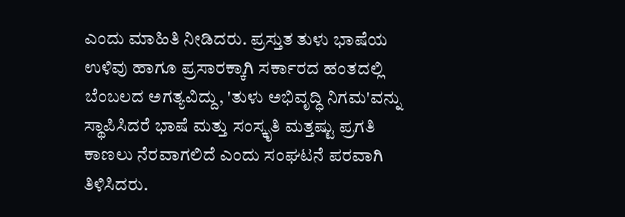ಎಂದು ಮಾಹಿತಿ ನೀಡಿದರು. ಪ್ರಸ್ತುತ ತುಳು ಭಾಷೆಯ ಉಳಿವು ಹಾಗೂ ಪ್ರಸಾರಕ್ಕಾಗಿ ಸರ್ಕಾರದ ಹಂತದಲ್ಲಿ ಬೆಂಬಲದ ಅಗತ್ಯವಿದ್ದು, 'ತುಳು ಅಭಿವೃದ್ಧಿ ನಿಗಮ'ವನ್ನು ಸ್ಥಾಪಿಸಿದರೆ ಭಾಷೆ ಮತ್ತು ಸಂಸ್ಕೃತಿ ಮತ್ತಷ್ಟು ಪ್ರಗತಿ ಕಾಣಲು ನೆರವಾಗಲಿದೆ ಎಂದು ಸಂಘಟನೆ ಪರವಾಗಿ ತಿಳಿಸಿದರು.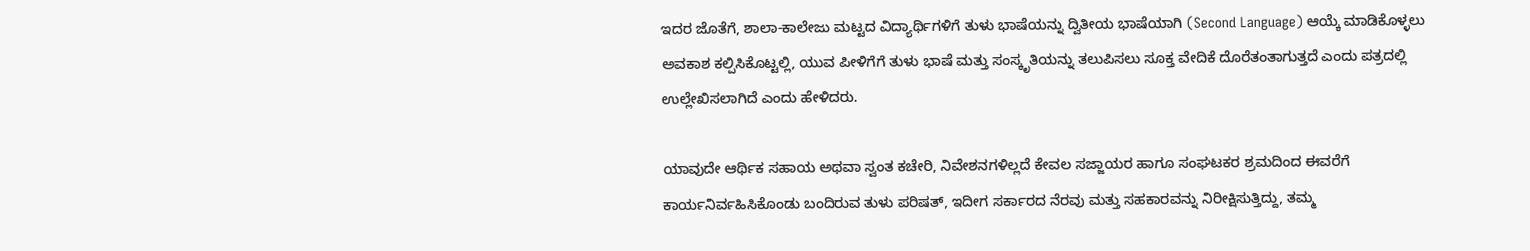ಇದರ ಜೊತೆಗೆ, ಶಾಲಾ-ಕಾಲೇಜು ಮಟ್ಟದ ವಿದ್ಯಾರ್ಥಿಗಳಿಗೆ ತುಳು ಭಾಷೆಯನ್ನು ದ್ವಿತೀಯ ಭಾಷೆಯಾಗಿ (Second Language) ಆಯ್ಕೆ ಮಾಡಿಕೊಳ್ಳಲು ಅವಕಾಶ ಕಲ್ಪಿಸಿಕೊಟ್ಟಲ್ಲಿ, ಯುವ ಪೀಳಿಗೆಗೆ ತುಳು ಭಾಷೆ ಮತ್ತು ಸಂಸ್ಕೃತಿಯನ್ನು ತಲುಪಿಸಲು ಸೂಕ್ತ ವೇದಿಕೆ ದೊರೆತಂತಾಗುತ್ತದೆ ಎಂದು ಪತ್ರದಲ್ಲಿ ಉಲ್ಲೇಖಿಸಲಾಗಿದೆ ಎಂದು ಹೇಳಿದರು.

ಯಾವುದೇ ಆರ್ಥಿಕ ಸಹಾಯ ಅಥವಾ ಸ್ವಂತ ಕಚೇರಿ, ನಿವೇಶನಗಳಿಲ್ಲದೆ ಕೇವಲ ಸಜ್ಜಾಯರ ಹಾಗೂ ಸಂಘಟಕರ ಶ್ರಮದಿಂದ ಈವರೆಗೆ ಕಾರ್ಯನಿರ್ವಹಿಸಿಕೊಂಡು ಬಂದಿರುವ ತುಳು ಪರಿಷತ್, ಇದೀಗ ಸರ್ಕಾರದ ನೆರವು ಮತ್ತು ಸಹಕಾರವನ್ನು ನಿರೀಕ್ಷಿಸುತ್ತಿದ್ದು, ತಮ್ಮ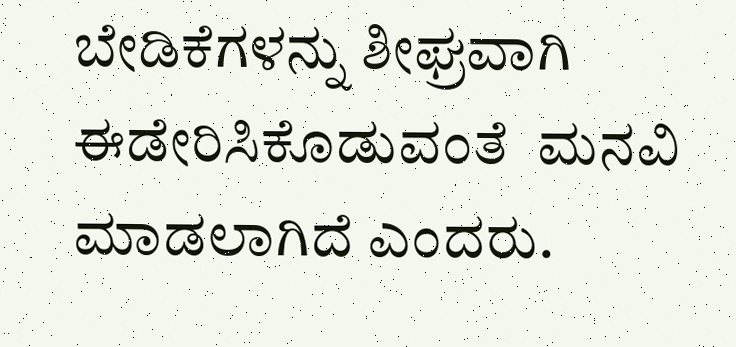ಬೇಡಿಕೆಗಳನ್ನು ಶೀಘ್ರವಾಗಿ ಈಡೇರಿಸಿಕೊಡುವಂತೆ  ಮನವಿ ಮಾಡಲಾಗಿದೆ ಎಂದರು.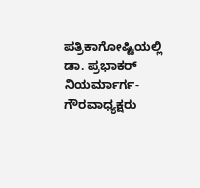ಪತ್ರಿಕಾಗೋಷ್ಟಿಯಲ್ಲಿ ಡಾ. ಪ್ರಭಾಕರ್ ನಿಯರ್ಮಾರ್ಗ- ಗೌರವಾಧ್ಯಕ್ಷರು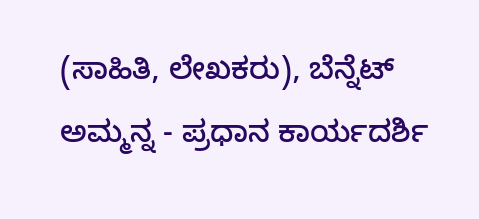(ಸಾಹಿತಿ, ಲೇಖಕರು), ಬೆನ್ನೆಟ್ ಅಮ್ಮನ್ನ - ಪ್ರಧಾನ ಕಾರ್ಯದರ್ಶಿ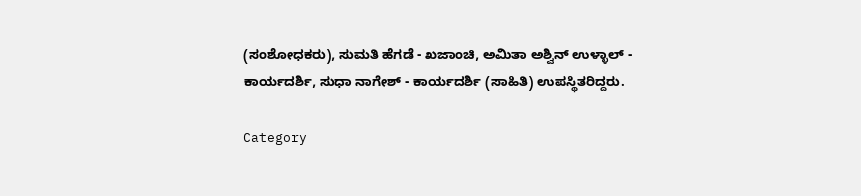(ಸಂಶೋಧಕರು), ಸುಮತಿ ಹೆಗಡೆ - ಖಜಾಂಚಿ, ಅಮಿತಾ ಅಶ್ವಿನ್ ಉಳ್ಳಾಲ್ - ಕಾರ್ಯದರ್ಶಿ, ಸುಧಾ ನಾಗೇಶ್ - ಕಾರ್ಯದರ್ಶಿ (ಸಾಹಿತಿ) ಉಪಸ್ಥಿತರಿದ್ದರು.

Category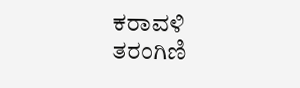ಕರಾವಳಿ ತರಂಗಿಣಿ